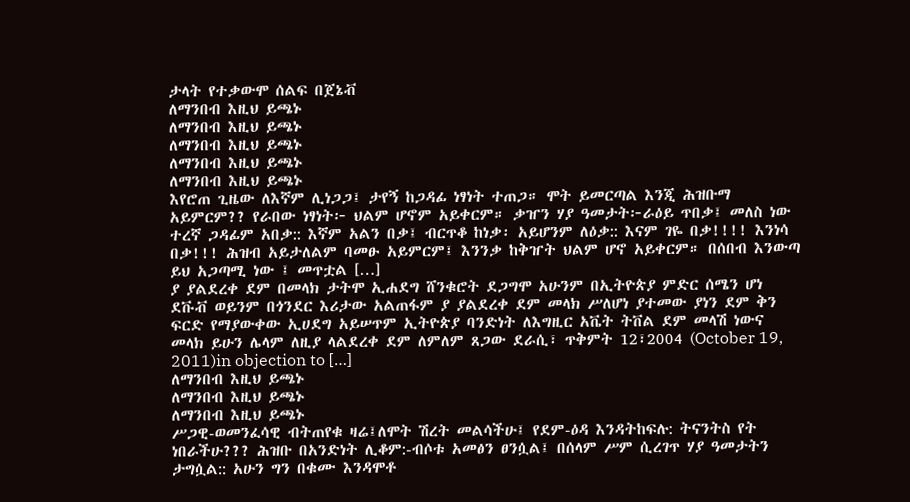ታላት የተቃውሞ ሰልፍ በጀኔቭ
ለማንበብ እዚህ ይጫኑ
ለማንበብ እዚህ ይጫኑ
ለማንበብ እዚህ ይጫኑ
ለማንበብ እዚህ ይጫኑ
ለማንበብ እዚህ ይጫኑ
እየሮጠ ጊዜው ለእኛም ሊነጋጋ፤ ታየኝ ከጋዳፊ ነፃነት ተጠጋ። ሞት ይመርጣል እንጂ ሕዝቡማ አይምርም?? የራበው ነፃነት፦ ህልም ሆኖም አይቀርም። ቃዠን ሃያ ዓመታት፦ራዕይ ጥበቃ፤ መለስ ነው ተረኛ ጋዳፊም አበቃ:: እኛም አልን በቃ፤ ብርጥቆ ከነቃ፡ አይሆንም ለዕቃ:: እናም ገዬ በቃ!!!! እንነሳ በቃ!!! ሕዝብ አይታለልም ባመፁ አይምርም፤ እንንቃ ከቅዠት ህልም ሆኖ አይቀርም። በሰበብ እንውጣ ይህ አጋጣሚ ነው ፤ መጥቷል […]
ያ ያልደረቀ ደም በመላክ ታትሞ ኢሐደግ ሸንቁሮት ደጋግሞ አሁንም በኢትዮጵያ ምድር ሰሜን ሆነ ደቩቭ ወይንም በጎንደር እሪታው አልጠፋም ያ ያልደረቀ ደም መላክ ሥለሆነ ያተመው ያነን ደም ቅን ፍርድ የማያውቀው ኢሀደግ አይሠጥም ኢትዮጵያ ባንድነት ለእግዚር አቬት ትቨል ደም መላሽ ነውና መላክ ይሁን ሌላም ለዚያ ላልደረቀ ደም ለምለም ጸጋው ደራሲ፣ ጥቅምት 12፣2004 (October 19, 2011)in objection to […]
ለማንበብ እዚህ ይጫኑ
ለማንበብ እዚህ ይጫኑ
ለማንበብ እዚህ ይጫኑ
ሥጋዊ-ወመንፈሳዊ ብትጠየቁ ዛሬ፤ለሞት ሽረት መልሳችሁ፤ የደም-ዕዳ እንዳትከፍሉ: ትናንትስ የት ነበራችሁ??? ሕዝቡ በአንድነት ሊቆም:-ብሶቱ አመፅን ፀንሷል፤ በሰላም ሥም ሲረገጥ ሃያ ዓመታትን ታግሷል:: አሁን ግን በቁሙ እንዳሞቶ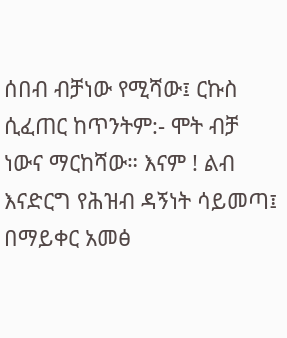ሰበብ ብቻነው የሚሻው፤ ርኩስ ሲፈጠር ከጥንትም:- ሞት ብቻ ነውና ማርከሻው። እናም ! ልብ እናድርግ የሕዝብ ዳኝነት ሳይመጣ፤ በማይቀር አመፅ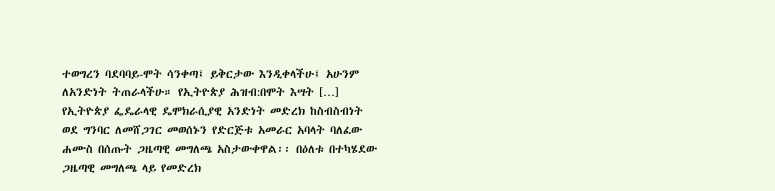ተወግረን ባደባባይ-ሞት ሳንቀጣ፤ ይቅርታው እንዲቀላችሁ፤ አሁንም ለአንድነት ትጠራላችሁ። የኢትዮጵያ ሕዝብ:በሞት እሣት […]
የኢትዮጵያ ፌዴራላዊ ዴሞክራሲያዊ አንድነት መድረክ ከስብስብነት ወደ ግንባር ለመሸጋገር መወሰኑን የድርጅቱ አመራር አባላት ባለፈው ሐሙስ በሰጡት ጋዜጣዊ መግለጫ አስታውቀዋል፡፡ በዕለቱ በተካሄደው ጋዜጣዊ መግለጫ ላይ የመድረክ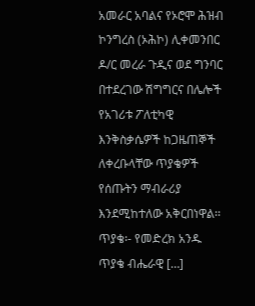አመራር አባልና የኦሮሞ ሕዝብ ኮንግረስ (ኦሕኮ) ሊቀመንበር ዶ/ር መረራ ጉዲና ወደ ግንባር በተደረገው ሽግግርና በሌሎች የአገሪቱ ፖለቲካዊ እንቅስቃሴዎች ከጋዜጠኞች ለቀረቡላቸው ጥያቄዎች የሰጡትን ማብራሪያ እንደሚከተለው አቅርበነዋል፡፡ ጥያቄ፡- የመድረክ አንዱ ጥያቄ ብሔራዊ […]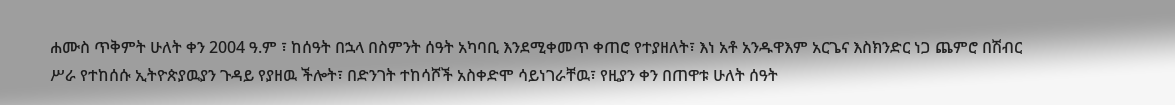ሐሙስ ጥቅምት ሁለት ቀን 2004 ዓ.ም ፣ ከሰዓት በኋላ በስምንት ሰዓት አካባቢ እንደሚቀመጥ ቀጠሮ የተያዘለት፣ እነ አቶ አንዱዋእም አርጌና እስክንድር ነጋ ጨምሮ በሽብር ሥራ የተከሰሱ ኢትዮጵያዉያን ጉዳይ የያዘዉ ችሎት፣ በድንገት ተከሳሾች አስቀድሞ ሳይነገራቸዉ፣ የዚያን ቀን በጠዋቱ ሁለት ሰዓት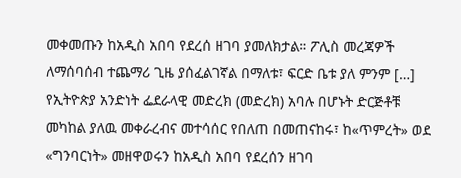መቀመጡን ከአዲስ አበባ የደረሰ ዘገባ ያመለክታል። ፖሊስ መረጃዎች ለማሰባሰብ ተጨማሪ ጊዜ ያሰፈልገኛል በማለቱ፣ ፍርድ ቤቱ ያለ ምንም […]
የኢትዮጵያ አንድነት ፌደራላዊ መድረክ (መድረክ) አባሉ በሆኑት ድርጅቶቹ መካከል ያለዉ መቀራረብና መተሳሰር የበለጠ በመጠናከሩ፣ ከ«ጥምረት» ወደ «ግንባርነት» መዘዋወሩን ከአዲስ አበባ የደረሰን ዘገባ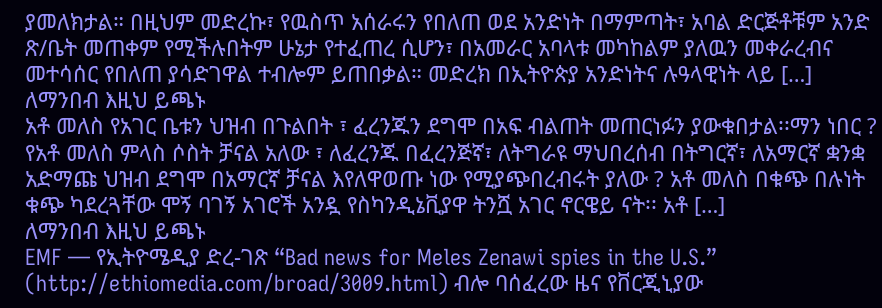ያመለክታል። በዚህም መድረኩ፣ የዉስጥ አሰራሩን የበለጠ ወደ አንድነት በማምጣት፣ አባል ድርጅቶቹም አንድ ጽ/ቤት መጠቀም የሚችሉበትም ሁኔታ የተፈጠረ ሲሆን፣ በአመራር አባላቱ መካከልም ያለዉን መቀራረብና መተሳሰር የበለጠ ያሳድገዋል ተብሎም ይጠበቃል። መድረክ በኢትዮጵያ አንድነትና ሉዓላዊነት ላይ […]
ለማንበብ እዚህ ይጫኑ
አቶ መለስ የአገር ቤቱን ህዝብ በጉልበት ፣ ፈረንጁን ደግሞ በአፍ ብልጠት መጠርነፉን ያውቁበታል፡፡ማን ነበር ? የአቶ መለስ ምላስ ሶስት ቻናል አለው ፣ ለፈረንጁ በፈረንጅኛ፣ ለትግራዩ ማህበረሰብ በትግርኛ፣ ለአማርኛ ቋንቋ አድማጩ ህዝብ ደግሞ በአማርኛ ቻናል እየለዋወጡ ነው የሚያጭበረብሩት ያለው ? አቶ መለስ በቁጭ በሉነት ቁጭ ካደረጓቸው ሞኝ ባገኝ አገሮች አንዷ የስካንዲኔቪያዋ ትንሿ አገር ኖርዌይ ናት፡፡ አቶ […]
ለማንበብ እዚህ ይጫኑ
EMF — የኢትዮሜዲያ ድረ-ገጽ “Bad news for Meles Zenawi spies in the U.S.” (http://ethiomedia.com/broad/3009.html) ብሎ ባሰፈረው ዜና የቨርጂኒያው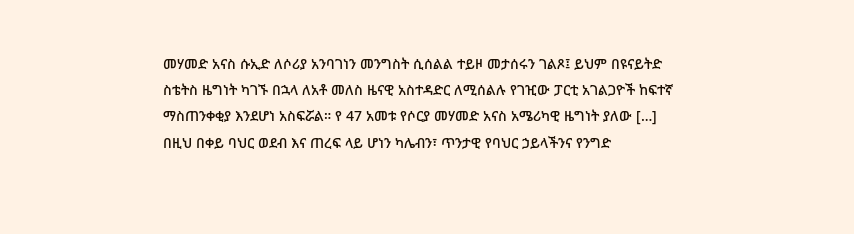መሃመድ አናስ ሱኢድ ለሶሪያ አንባገነን መንግስት ሲሰልል ተይዞ መታሰሩን ገልጾ፤ ይህም በዩናይትድ ስቴትስ ዜግነት ካገኙ በኋላ ለአቶ መለስ ዜናዊ አስተዳድር ለሚሰልሉ የገዢው ፓርቲ አገልጋዮች ከፍተኛ ማስጠንቀቂያ እንደሆነ አስፍሯል። የ 47 አመቱ የሶርያ መሃመድ አናስ አሜሪካዊ ዜግነት ያለው […]
በዚህ በቀይ ባህር ወደብ እና ጠረፍ ላይ ሆነን ካሌብን፣ ጥንታዊ የባህር ኃይላችንና የንግድ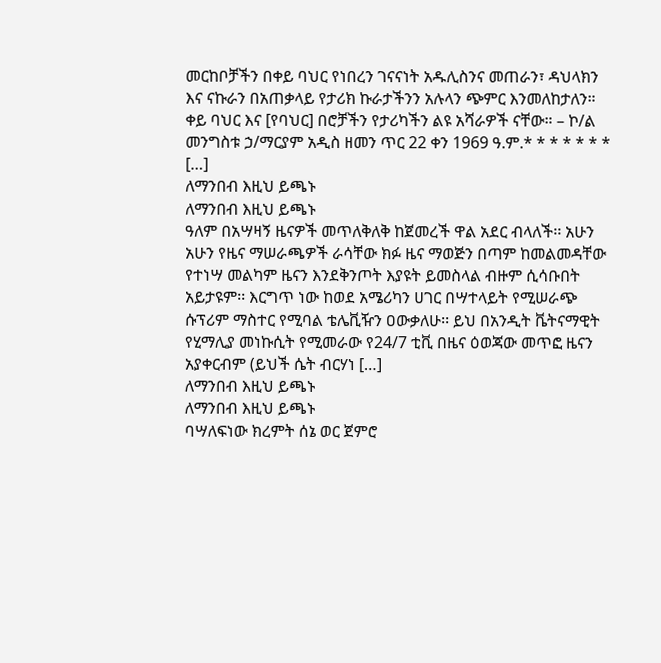መርከቦቻችን በቀይ ባህር የነበረን ገናናነት አዱሊስንና መጠራን፣ ዳህላክን እና ናኩራን በአጠቃላይ የታሪክ ኩራታችንን አሉላን ጭምር እንመለከታለን። ቀይ ባህር እና [የባህር] በሮቻችን የታሪካችን ልዩ አሻራዎች ናቸው። – ኮ/ል መንግስቱ ኃ/ማርያም አዲስ ዘመን ጥር 22 ቀን 1969 ዓ.ም.* * * * * * * […]
ለማንበብ እዚህ ይጫኑ
ለማንበብ እዚህ ይጫኑ
ዓለም በአሣዛኝ ዜናዎች መጥለቅለቅ ከጀመረች ዋል አደር ብላለች፡፡ አሁን አሁን የዜና ማሠራጫዎች ራሳቸው ክፉ ዜና ማወጅን በጣም ከመልመዳቸው የተነሣ መልካም ዜናን እንደቅንጦት እያዩት ይመስላል ብዙም ሲሳቡበት አይታዩም፡፡ እርግጥ ነው ከወደ አሜሪካን ሀገር በሣተላይት የሚሠራጭ ሱፕሪም ማስተር የሚባል ቴሌቪዥን ዐውቃለሁ፡፡ ይህ በአንዲት ቬትናማዊት የሂማሊያ መነኩሲት የሚመራው የ24/7 ቲቪ በዜና ዕወጃው መጥፎ ዜናን አያቀርብም (ይህች ሴት ብርሃነ […]
ለማንበብ እዚህ ይጫኑ
ለማንበብ እዚህ ይጫኑ
ባሣለፍነው ክረምት ሰኔ ወር ጀምሮ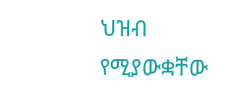ህዝብ የሚያውቋቸው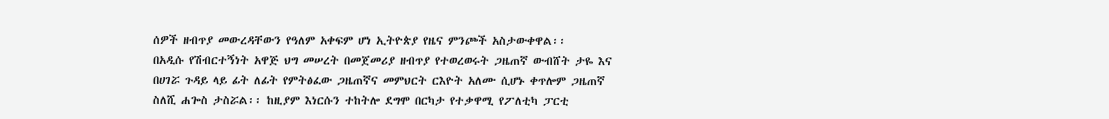ሰዎች ዘብጥያ መውረዳቸውን የዓለም አቀፍም ሆነ ኢትዮጵያ የዜና ምንጮች አስታውቀዋል፡፡
በአዲሱ የሽብርተኝነት አዋጅ ህግ መሠረት በመጀመሪያ ዘብጥያ የተወረወሩት ጋዜጠኛ ውብሸት ታዬ እና በሀገሯ ጉዳይ ላይ ፊት ለፊት የምትፅፈው ጋዜጠኛና መምህርት ርእዮት አለሙ ሲሆኑ ቀጥሎም ጋዜጠኛ ስለሺ ሐጐስ ታስሯል፡፡ ከዚያም እነርሱን ተከትሎ ደግሞ በርካታ የተቃዋሚ የፖለቲካ ፓርቲ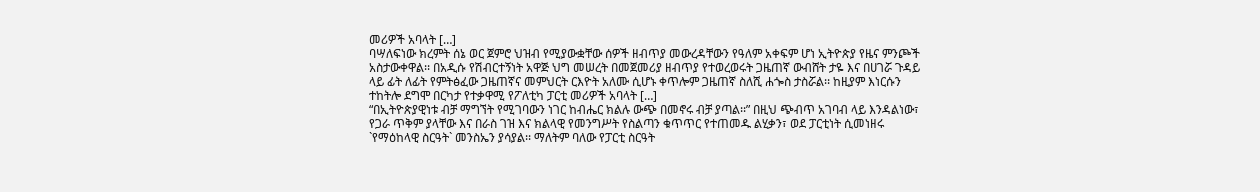መሪዎች አባላት […]
ባሣለፍነው ክረምት ሰኔ ወር ጀምሮ ህዝብ የሚያውቋቸው ሰዎች ዘብጥያ መውረዳቸውን የዓለም አቀፍም ሆነ ኢትዮጵያ የዜና ምንጮች አስታውቀዋል፡፡ በአዲሱ የሽብርተኝነት አዋጅ ህግ መሠረት በመጀመሪያ ዘብጥያ የተወረወሩት ጋዜጠኛ ውብሸት ታዬ እና በሀገሯ ጉዳይ ላይ ፊት ለፊት የምትፅፈው ጋዜጠኛና መምህርት ርእዮት አለሙ ሲሆኑ ቀጥሎም ጋዜጠኛ ስለሺ ሐጐስ ታስሯል፡፡ ከዚያም እነርሱን ተከትሎ ደግሞ በርካታ የተቃዋሚ የፖለቲካ ፓርቲ መሪዎች አባላት […]
“በኢትዮጵያዊነቱ ብቻ ማግኘት የሚገባውን ነገር ከብሔር ክልሉ ውጭ በመኖሩ ብቻ ያጣል፡፡” በዚህ ጭብጥ አገባብ ላይ እንዳልነው፣ የጋራ ጥቅም ያላቸው እና በራስ ገዝ እና ክልላዊ የመንግሥት የስልጣን ቁጥጥር የተጠመዱ ልሂቃን፣ ወደ ፓርቲነት ሲመነዘሩ `የማዕከላዊ ስርዓት` መንስኤን ያሳያል፡፡ ማለትም ባለው የፓርቲ ስርዓት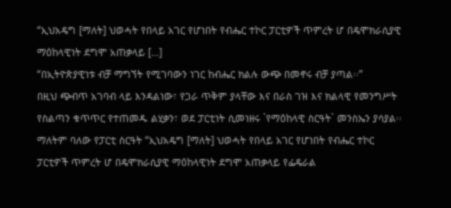“ኢህአዴግ [ማለት] ህወሓት የበላይ አገር የሆነበት የብሔር ተኮር ፓርቲዎች ጥምረት ሆ በዴሞክራሲያዊ ማዕከላዊነት ደግሞ አጠቃላይ […]
“በኢትዮጵያዊነቱ ብቻ ማግኘት የሚገባውን ነገር ከብሔር ክልሉ ውጭ በመኖሩ ብቻ ያጣል፡፡”
በዚህ ጭብጥ አገባብ ላይ እንዳልነው፣ የጋራ ጥቅም ያላቸው እና በራስ ገዝ እና ክልላዊ የመንግሥት የስልጣን ቁጥጥር የተጠመዱ ልሂቃን፣ ወደ ፓርቲነት ሲመነዘሩ `የማዕከላዊ ስርዓት` መንስኤን ያሳያል፡፡ ማለትም ባለው የፓርቲ ስርዓት “ኢህአዴግ [ማለት] ህወሓት የበላይ አገር የሆነበት የብሔር ተኮር ፓርቲዎች ጥምረት ሆ በዴሞክራሲያዊ ማዕከላዊነት ደግሞ አጠቃላይ የፌዴራል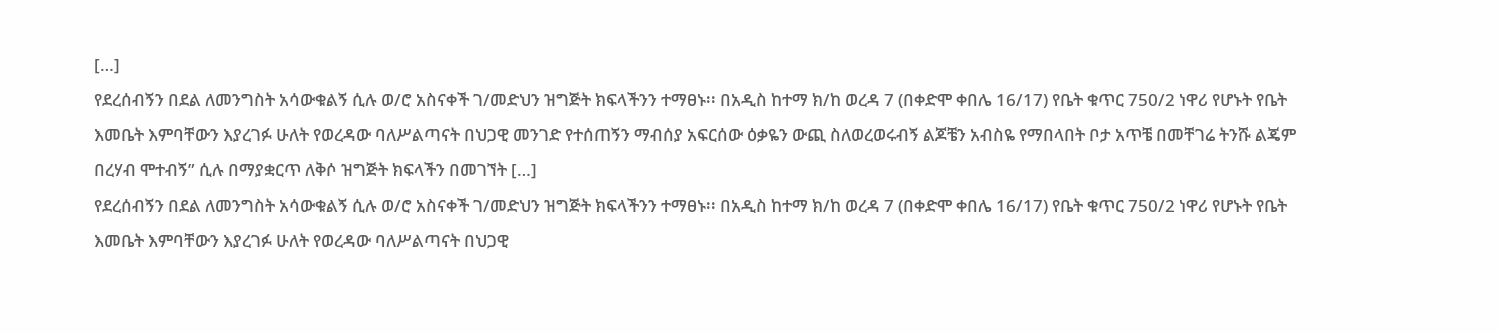[…]
የደረሰብኝን በደል ለመንግስት አሳውቁልኝ ሲሉ ወ/ሮ አስናቀች ገ/መድህን ዝግጅት ክፍላችንን ተማፀኑ፡፡ በአዲስ ከተማ ክ/ከ ወረዳ 7 (በቀድሞ ቀበሌ 16/17) የቤት ቁጥር 750/2 ነዋሪ የሆኑት የቤት እመቤት እምባቸውን እያረገፉ ሁለት የወረዳው ባለሥልጣናት በህጋዊ መንገድ የተሰጠኝን ማብሰያ አፍርሰው ዕቃዬን ውጪ ስለወረወሩብኝ ልጆቼን አብስዬ የማበላበት ቦታ አጥቼ በመቸገሬ ትንሹ ልጄም በረሃብ ሞተብኝ” ሲሉ በማያቋርጥ ለቅሶ ዝግጅት ክፍላችን በመገኘት […]
የደረሰብኝን በደል ለመንግስት አሳውቁልኝ ሲሉ ወ/ሮ አስናቀች ገ/መድህን ዝግጅት ክፍላችንን ተማፀኑ፡፡ በአዲስ ከተማ ክ/ከ ወረዳ 7 (በቀድሞ ቀበሌ 16/17) የቤት ቁጥር 750/2 ነዋሪ የሆኑት የቤት እመቤት እምባቸውን እያረገፉ ሁለት የወረዳው ባለሥልጣናት በህጋዊ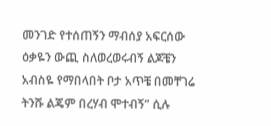መንገድ የተሰጠኝን ማብሰያ አፍርሰው ዕቃዬን ውጪ ስለወረወሩብኝ ልጆቼን አብስዬ የማበላበት ቦታ አጥቼ በመቸገሬ ትንሹ ልጄም በረሃብ ሞተብኝ” ሲሉ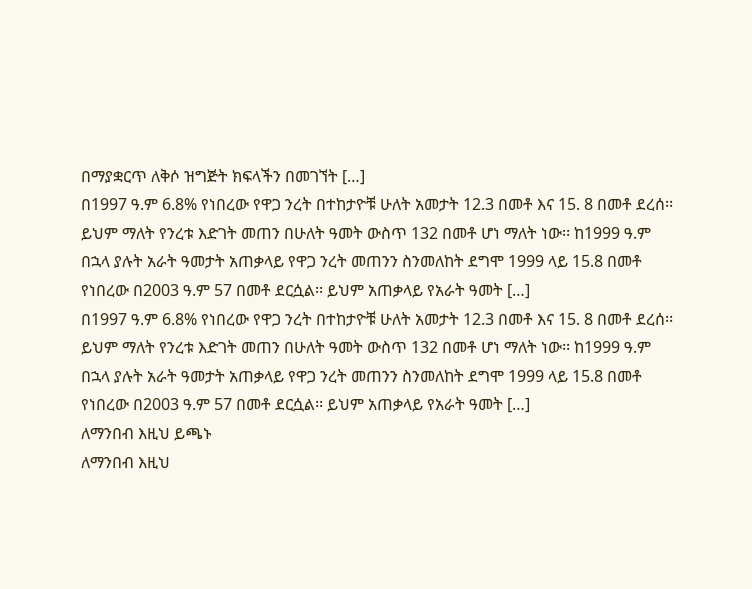በማያቋርጥ ለቅሶ ዝግጅት ክፍላችን በመገኘት […]
በ1997 ዓ.ም 6.8% የነበረው የዋጋ ንረት በተከታዮቹ ሁለት አመታት 12.3 በመቶ እና 15. 8 በመቶ ደረሰ፡፡ ይህም ማለት የንረቱ እድገት መጠን በሁለት ዓመት ውስጥ 132 በመቶ ሆነ ማለት ነው፡፡ ከ1999 ዓ.ም በኋላ ያሉት አራት ዓመታት አጠቃላይ የዋጋ ንረት መጠንን ስንመለከት ደግሞ 1999 ላይ 15.8 በመቶ የነበረው በ2003 ዓ.ም 57 በመቶ ደርሷል፡፡ ይህም አጠቃላይ የአራት ዓመት […]
በ1997 ዓ.ም 6.8% የነበረው የዋጋ ንረት በተከታዮቹ ሁለት አመታት 12.3 በመቶ እና 15. 8 በመቶ ደረሰ፡፡ ይህም ማለት የንረቱ እድገት መጠን በሁለት ዓመት ውስጥ 132 በመቶ ሆነ ማለት ነው፡፡ ከ1999 ዓ.ም በኋላ ያሉት አራት ዓመታት አጠቃላይ የዋጋ ንረት መጠንን ስንመለከት ደግሞ 1999 ላይ 15.8 በመቶ የነበረው በ2003 ዓ.ም 57 በመቶ ደርሷል፡፡ ይህም አጠቃላይ የአራት ዓመት […]
ለማንበብ እዚህ ይጫኑ
ለማንበብ እዚህ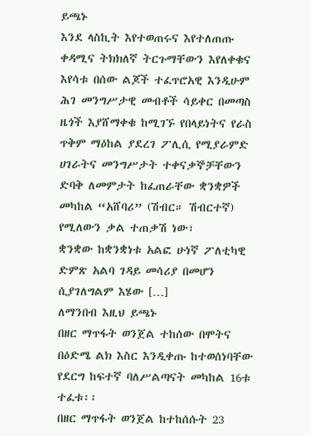ይጫኑ
እንደ ላስኪት እየተወጠሩና እየተለጠጡ ቀዳሚና ትክክለኛ ትርጉማቸውን እየለቀቁና እየሳቱ በሰው ልጆች ተፈጥሮአዊ እንዲሁም ሕገ መንግሥታዊ መብቶች ሳይቀር በመጣስ ዜጎች እያሸማቀቁ ከሚገኙ የበላይነትና የራስ ጥቅም ማዕከል ያደረገ ፖሊሲ የሚያራምድ ሀገራትና መንግሥታት ተቀናቃኞቻቸውን ድባቅ ለመምታት ከፈጠራቸው ቋንቋዎች መካከል “አሸባሪ” (ሽብር። ሽብርተኛ) የሚለውን ቃል ተጠቃሽ ነው፣
ቋንቋው ከቋንቋነቱ አልፎ ሁነኛ ፖለቲካዊ ድምጽ አልባ ገዳይ መሳሪያ በመሆን ሲያገለግልም እሄው […]
ለማንበብ እዚህ ይጫኑ
በዘር ማጥፋት ወንጀል ተከሰው በሞትና በዕድሜ ልክ እስር እንዲቀጡ ከተወሰነባቸው የደርግ ከፍተኛ ባለሥልጣናት መካከል 16ቱ ተፈቱ፡፡
በዘር ማጥፋት ወንጀል ከተከሰሱት 23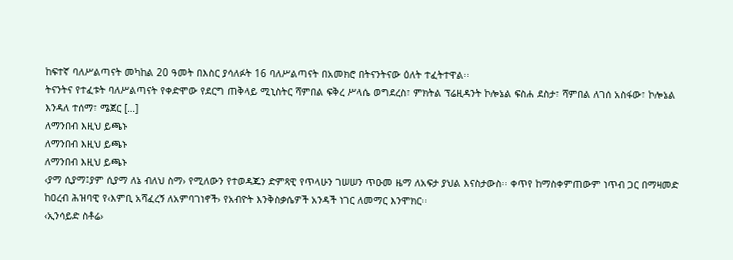ከፍተኛ ባለሥልጣናት መካከል 20 ዓመት በእስር ያሳለፉት 16 ባለሥልጣናት በአመክሮ በትናንትናው ዕለት ተፈትተዋል፡፡
ትናንትና የተፈቱት ባለሥልጣናት የቀድሞው የደርግ ጠቅላይ ሚኒስትር ሻምበል ፍቅረ ሥላሴ ወግደረስ፣ ምክትል ፕሬዚዳንት ኮሎኔል ፍስሐ ደስታ፣ ሻምበል ለገሰ አስፋው፣ ኮሎኔል እንዳለ ተሰማ፣ ሜጀር […]
ለማንበብ እዚህ ይጫኑ
ለማንበብ እዚህ ይጫኑ
ለማንበብ እዚህ ይጫኑ
‹ያማ ሲያማ፤ያም ሲያማ ለኔ ብለህ ስማ› የሚለውን የተወዳጁን ድምጻዊ የጥላሁን ገሠሠን ጥዑመ ዜማ ለአፍታ ያህል እናስታውስ፡፡ ቀጥየ ከማስቀምጠውም ነጥብ ጋር በማዛመድ ከዐረብ ሕዝባዊ የ‹እምቢ አሻፈረኝ ለአምባገነኖች› የአብዮት እንቅስቃሴዎች አንዳች ነገር ለመማር እንሞክር፡፡
‹ኢንሳይድ ስቶሬ›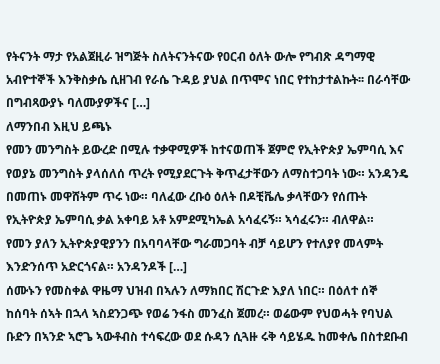የትናንት ማታ የአልጀዚራ ዝግጅት ስለትናንትናው የዐርብ ዕለት ውሎ የግብጽ ዳግማዊ አብዮተኞች እንቅስቃሴ ሲዘገብ የራሴ ጉዳይ ያህል በጥሞና ነበር የተከታተልኩት፡፡ በራሳቸው በግብጻውያኑ ባለሙያዎችና […]
ለማንበብ እዚህ ይጫኑ
የመን መንግስት ይውረድ በሚሉ ተቃዋሚዎች ከተናወጠች ጀምሮ የኢትዮጵያ ኤምባሲ እና የወያኔ መንግስት ያላሰለሰ ጥረት የሚያደርጉት ቅጥፈታቸውን ለማስተጋባት ነው። አንዳንዴ በመጠኑ መዋሸትም ጥሩ ነው። ባለፈው ረቡዕ ዕለት በዶቺቬሌ ቃላቸውን የሰጡት የኢትዮጵያ ኤምባሲ ቃል አቀባይ አቶ አምደሚካኤል አሳፈሩኝ። ኣሳፈሩን። ብለዋል።
የመን ያለን ኢትዮጵያዊያንን በአባባላቸው ግራመጋባት ብቻ ሳይሆን የተለያየ መላምት እንድንሰጥ አድርጎናል። አንዳንዶች […]
ሰሙኑን የመስቀል ዋዜማ ህዝብ በኣሉን ለማክበር ሽርጉድ እያለ ነበር። በዕለተ ሰኞ ከሰባት ሰኣት በኋላ ኣስደንጋጭ የወሬ ንፋስ መንፈስ ጀመረ። ወሬውም የህወሓት የባህል ቡድን በኣንድ ኣሮጌ ኣውቶብስ ተሳፍረው ወደ ሱዳን ሲጓዙ ሩቅ ሳይሄዱ ከመቀሌ በስተደቡብ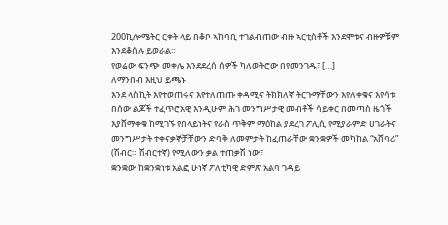200ኪሎሜትር ርቀት ላይ በቆቦ ኣከባቢ ተገልብጠው ብዙ ኣርቲስቶች እንደሞቱና ብዙዎቹም እንደቆሰሉ ይወራል።
የወሬው ፍንጭ መቀሌ እንደደረሰ ሰዎች ካለወትሮው በየመንገዱ፣ […]
ለማንበብ እዚህ ይጫኑ
እንደ ላስኪት እየተወጠሩና እየተለጠጡ ቀዳሚና ትክክለኛ ትርጉማቸውን እየለቀቁና እየሳቱ በሰው ልጆች ተፈጥሮአዊ እንዲሁም ሕገ መንግሥታዊ መብቶች ሳይቀር በመጣስ ዜጎች እያሸማቀቁ ከሚገኙ የበላይነትና የራስ ጥቅም ማዕከል ያደረገ ፖሊሲ የሚያራምድ ሀገራትና መንግሥታት ተቀናቃኞቻቸውን ድባቅ ለመምታት ከፈጠራቸው ቋንቋዎች መካከል “አሸባሪ” (ሽብር። ሽብርተኛ) የሚለውን ቃል ተጠቃሽ ነው፣
ቋንቋው ከቋንቋነቱ አልፎ ሁነኛ ፖለቲካዊ ድምጽ አልባ ገዳይ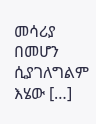መሳሪያ በመሆን ሲያገለግልም እሄው […]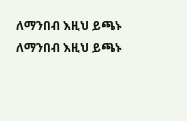ለማንበብ እዚህ ይጫኑ
ለማንበብ እዚህ ይጫኑ